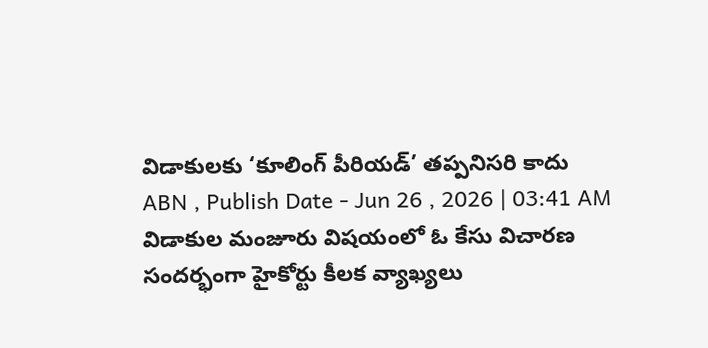విడాకులకు ‘కూలింగ్ పీరియడ్’ తప్పనిసరి కాదు
ABN , Publish Date - Jun 26 , 2026 | 03:41 AM
విడాకుల మంజూరు విషయంలో ఓ కేసు విచారణ సందర్భంగా హైకోర్టు కీలక వ్యాఖ్యలు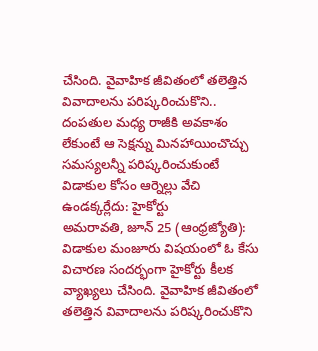చేసింది. వైవాహిక జీవితంలో తలెత్తిన వివాదాలను పరిష్కరించుకొని..
దంపతుల మధ్య రాజీకి అవకాశం లేకుంటే ఆ సెక్షన్ను మినహాయించొచ్చు
సమస్యలన్నీ పరిష్కరించుకుంటే విడాకుల కోసం ఆర్నెల్లు వేచి ఉండక్కర్లేదు: హైకోర్టు
అమరావతి, జూన్ 25 (ఆంధ్రజ్యోతి): విడాకుల మంజూరు విషయంలో ఓ కేసు విచారణ సందర్భంగా హైకోర్టు కీలక వ్యాఖ్యలు చేసింది. వైవాహిక జీవితంలో తలెత్తిన వివాదాలను పరిష్కరించుకొని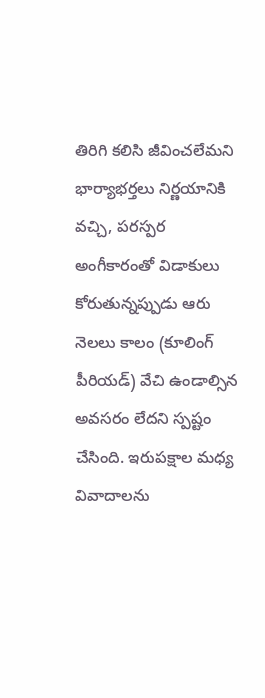తిరిగి కలిసి జీవించలేమని భార్యాభర్తలు నిర్ణయానికి వచ్చి, పరస్పర అంగీకారంతో విడాకులు కోరుతున్నప్పుడు ఆరు నెలలు కాలం (కూలింగ్ పీరియడ్) వేచి ఉండాల్సిన అవసరం లేదని స్పష్టం చేసింది. ఇరుపక్షాల మధ్య వివాదాలను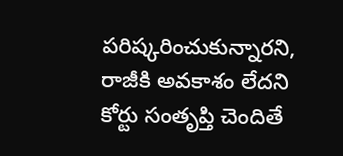పరిష్కరించుకున్నారని, రాజీకి అవకాశం లేదని కోర్టు సంతృప్తి చెందితే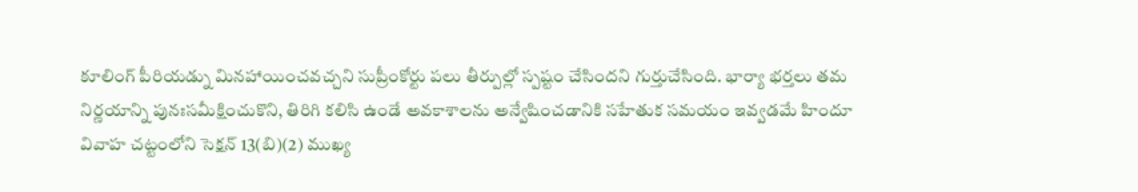కూలింగ్ పీరియడ్ను మినహాయించవచ్చని సుప్రీంకోర్టు పలు తీర్పుల్లో స్పష్టం చేసిందని గుర్తుచేసింది. భార్యా భర్తలు తమ నిర్ణయాన్ని పునఃసమీక్షించుకొని, తిరిగి కలిసి ఉండే అవకాశాలను అన్వేషించడానికి సహేతుక సమయం ఇవ్వడమే హిందూ వివాహ చట్టంలోని సెక్షన్ 13(బి)(2) ముఖ్య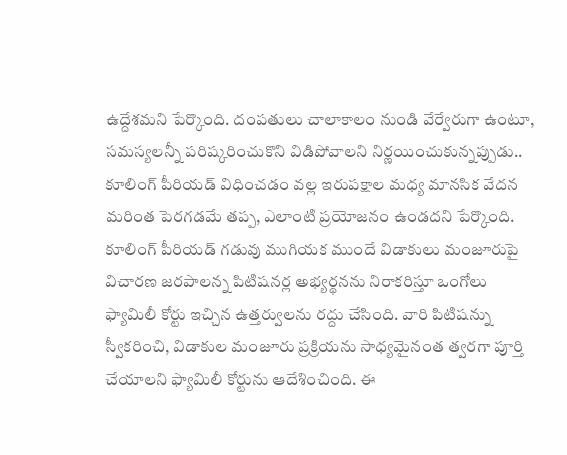ఉద్దేశమని పేర్కొంది. దంపతులు చాలాకాలం నుండి వేర్వేరుగా ఉంటూ, సమస్యలన్నీ పరిష్కరించుకొని విడిపోవాలని నిర్ణయించుకున్నప్పుడు.. కూలింగ్ పీరియడ్ విధించడం వల్ల ఇరుపక్షాల మధ్య మానసిక వేదన మరింత పెరగడమే తప్ప, ఎలాంటి ప్రయోజనం ఉండదని పేర్కొంది. కూలింగ్ పీరియడ్ గడువు ముగియక ముందే విడాకులు మంజూరుపై విచారణ జరపాలన్న పిటిషనర్ల అభ్యర్థనను నిరాకరిస్తూ ఒంగోలు ఫ్యామిలీ కోర్టు ఇచ్చిన ఉత్తర్వులను రద్దు చేసింది. వారి పిటిషన్ను స్వీకరించి, విడాకుల మంజూరు ప్రక్రియను సాధ్యమైనంత త్వరగా పూర్తి చేయాలని ఫ్యామిలీ కోర్టును ఆదేశించింది. ఈ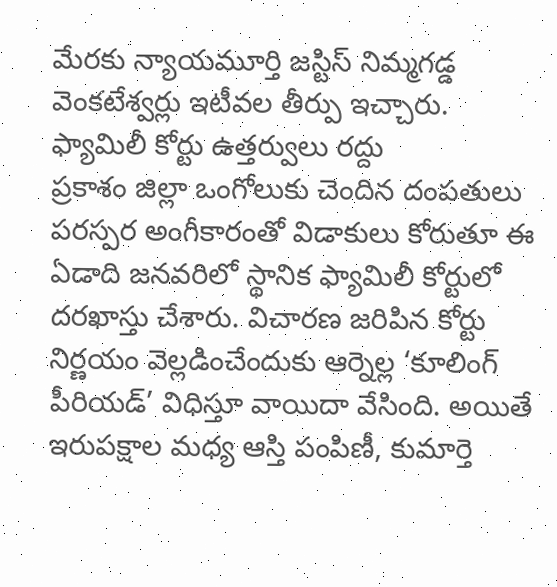మేరకు న్యాయమూర్తి జస్టిస్ నిమ్మగడ్డ వెంకటేశ్వర్లు ఇటీవల తీర్పు ఇచ్చారు.
ఫ్యామిలీ కోర్టు ఉత్తర్వులు రద్దు
ప్రకాశం జిల్లా ఒంగోలుకు చెందిన దంపతులు పరస్పర అంగీకారంతో విడాకులు కోరుతూ ఈ ఏడాది జనవరిలో స్థానిక ఫ్యామిలీ కోర్టులో దరఖాస్తు చేశారు. విచారణ జరిపిన కోర్టు నిర్ణయం వెల్లడించేందుకు ఆర్నెల్ల ‘కూలింగ్ పీరియడ్’ విధిస్తూ వాయిదా వేసింది. అయితే ఇరుపక్షాల మధ్య ఆస్తి పంపిణీ, కుమార్తె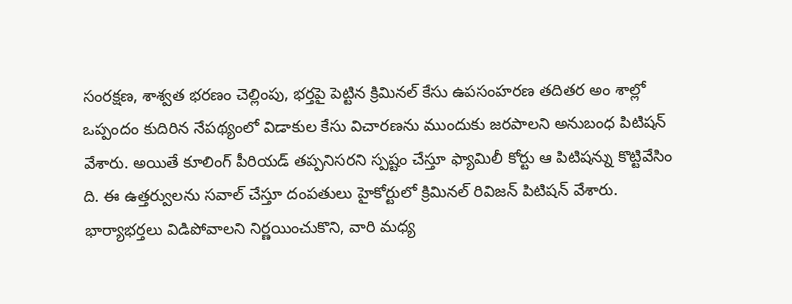సంరక్షణ, శాశ్వత భరణం చెల్లింపు, భర్తపై పెట్టిన క్రిమినల్ కేసు ఉపసంహరణ తదితర అం శాల్లో ఒప్పందం కుదిరిన నేపథ్యంలో విడాకుల కేసు విచారణను ముందుకు జరపాలని అనుబంధ పిటిషన్ వేశారు. అయితే కూలింగ్ పీరియడ్ తప్పనిసరని స్పష్టం చేస్తూ ఫ్యామిలీ కోర్టు ఆ పిటిషన్ను కొట్టివేసిం ది. ఈ ఉత్తర్వులను సవాల్ చేస్తూ దంపతులు హైకోర్టులో క్రిమినల్ రివిజన్ పిటిషన్ వేశారు. భార్యాభర్తలు విడిపోవాలని నిర్ణయించుకొని, వారి మధ్య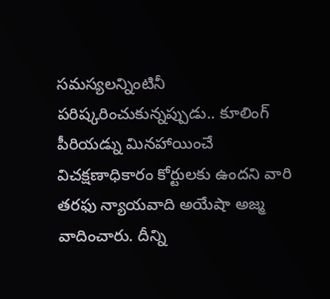సమస్యలన్నింటినీ పరిష్కరించుకున్నప్పుడు.. కూలింగ్ పీరియడ్ను మినహాయించే విచక్షణాధికారం కోర్టులకు ఉందని వారి తరఫు న్యాయవాది అయేషా అజ్మ వాదించారు. దీన్ని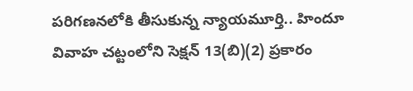పరిగణనలోకి తీసుకున్న న్యాయమూర్తి.. హిందూ వివాహ చట్టంలోని సెక్షన్ 13(బి)(2) ప్రకారం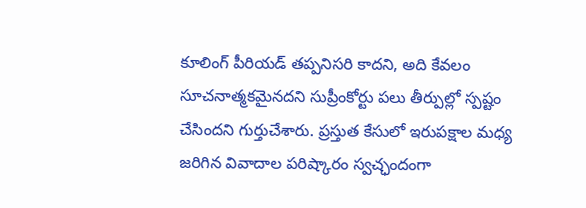కూలింగ్ పీరియడ్ తప్పనిసరి కాదని, అది కేవలం సూచనాత్మకమైనదని సుప్రీంకోర్టు పలు తీర్పుల్లో స్పష్టం చేసిందని గుర్తుచేశారు. ప్రస్తుత కేసులో ఇరుపక్షాల మధ్య జరిగిన వివాదాల పరిష్కారం స్వచ్ఛందంగా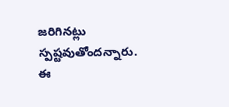జరిగినట్లు స్పష్టవుతోందన్నారు. ఈ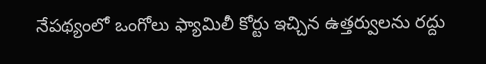నేపథ్యంలో ఒంగోలు ఫ్యామిలీ కోర్టు ఇచ్చిన ఉత్తర్వులను రద్దు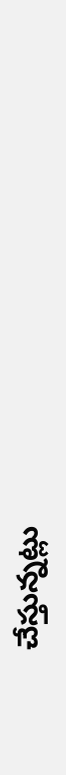చేస్తున్నట్లు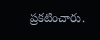ప్రకటించారు.